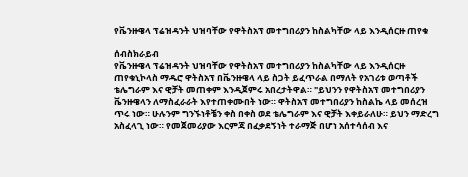የቬንዙዌላ ፕሬዝዳንት ህዝባቸው የዋትስአፕ መተግበሪያን ከስልካቸው ላይ እንዲሰርዙ ጠየቁ

ሰብስክራይብ
የቬንዙዌላ ፕሬዝዳንት ህዝባቸው የዋትስአፕ መተግበሪያን ከስልካቸው ላይ እንዲሰርዙ ጠየቁኒኮላስ ማዱሮ ዋትስአፕ በቬንዙዌላ ላይ ስጋት ይፈጥራል በማለት የአገሪቱ ወጣቶች ቴሌግራም እና ዊቻት መጠቀም እንዲጀምሩ አበረታትዋል። "ይህንን የዋትስአፕ መተግበሪያን ቬንዙዌላን ለማስፈራራት እየተጠቀሙበት ነው። ዋትስአፕ መተግበሪያን ከስልኬ ላይ መሰረዝ ጥሩ ነው። ሁሉንም ግንኙነቶቼን ቀስ በቀስ ወደ ቴሌግራም እና ዊቻት እቀይራለሁ። ይህን ማድረግ አስፈላጊ ነው። የመጀመሪያው እርምጃ በፈቃደኝነት ተራማጅ በሆነ አሰተሳሰብ እና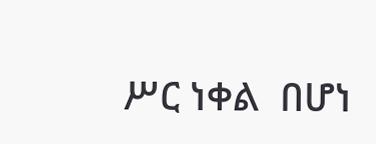ሥር ነቀል  በሆነ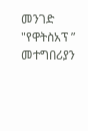መንገድ "የዋትስአፕ ” መተግበሪያን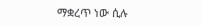ማቋረጥ ነው ሲሉ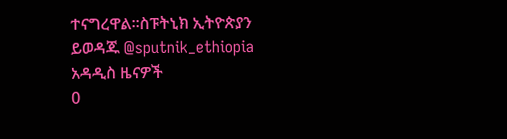ተናግረዋል።ስፑትኒክ ኢትዮጵያን ይወዳጁ @sputnik_ethiopia
አዳዲስ ዜናዎች
0